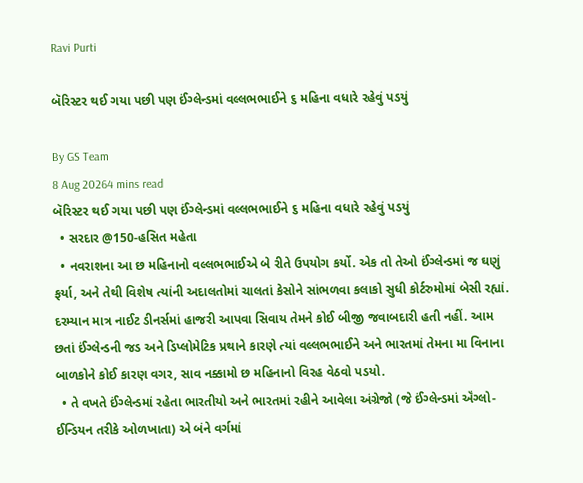Ravi Purti

બૅરિસ્ટર થઈ ગયા પછી પણ ઈંગ્લેન્ડમાં વલ્લભભાઈને ૬ મહિના વધારે રહેવું પડયું

By GS Team
8 Aug 20264 mins read
બૅરિસ્ટર થઈ ગયા પછી પણ ઈંગ્લેન્ડમાં વલ્લભભાઈને ૬ મહિના વધારે રહેવું પડયું
  • સરદાર @150-હસિત મહેતા
  • નવરાશના આ છ મહિનાનો વલ્લભભાઈએ બે રીતે ઉપયોગ કર્યો. એક તો તેઓ ઈંગ્લેન્ડમાં જ ઘણું ફર્યા, અને તેથી વિશેષ ત્યાંની અદાલતોમાં ચાલતાં કેસોને સાંભળવા કલાકો સુધી કોર્ટરુમોમાં બેસી રહ્યાં. દરમ્યાન માત્ર નાઈટ ડીનર્સમાં હાજરી આપવા સિવાય તેમને કોઈ બીજી જવાબદારી હતી નહીં. આમ છતાં ઈંગ્લેન્ડની જડ અને ડિપ્લોમેટિક પ્રથાને કારણે ત્યાં વલ્લભભાઈને અને ભારતમાં તેમના મા વિનાના બાળકોને કોઈ કારણ વગર, સાવ નક્કામો છ મહિનાનો વિરહ વેઠવો પડયો.
  • તે વખતે ઈંગ્લેન્ડમાં રહેતા ભારતીયો અને ભારતમાં રહીને આવેલા અંગ્રેજો (જે ઈંગ્લેન્ડમાં ઍંગ્લો-ઈન્ડિયન તરીકે ઓળખાતા) એ બંને વર્ગમાં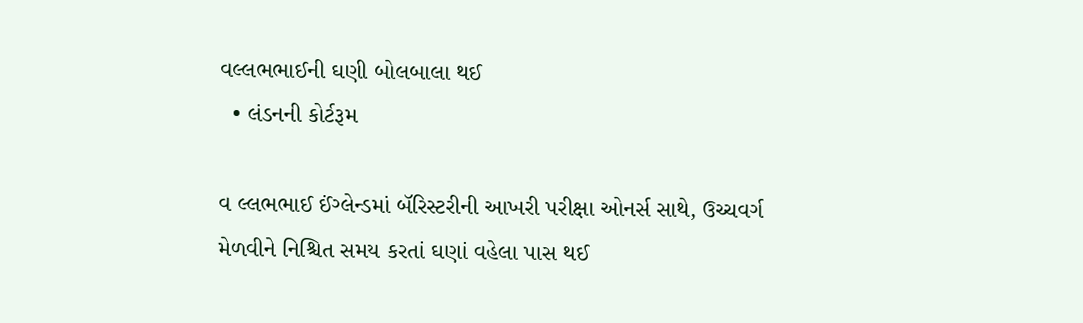વલ્લભભાઈની ઘણી બોલબાલા થઈ
  • લંડનની કોર્ટરૂમ

વ લ્લભભાઈ ઈંગ્લેન્ડમાં બૅરિસ્ટરીની આખરી પરીક્ષા ઓનર્સ સાથે, ઉચ્ચવર્ગ મેળવીને નિશ્ચિત સમય કરતાં ઘણાં વહેલા પાસ થઈ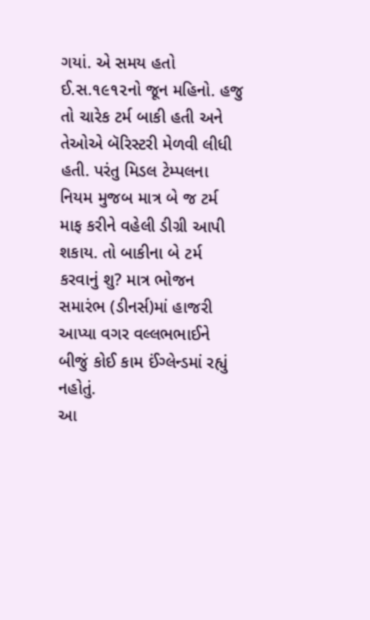ગયાં. એ સમય હતો ઈ.સ.૧૯૧૨નો જૂન મહિનો. હજુ તો ચારેક ટર્મ બાકી હતી અને તેઓએ બૅરિસ્ટરી મેળવી લીધી હતી. પરંતુ મિડલ ટેમ્પલના નિયમ મુજબ માત્ર બે જ ટર્મ માફ કરીને વહેલી ડીગ્રી આપી શકાય. તો બાકીના બે ટર્મ કરવાનું શુ? માત્ર ભોજન સમારંભ (ડીનર્સ)માં હાજરી આપ્યા વગર વલ્લભભાઈને બીજું કોઈ કામ ઈંગ્લેન્ડમાં રહ્યું નહોતું.
આ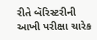રીતે બૅરિસ્ટરીની આખી પરીક્ષા ચારેક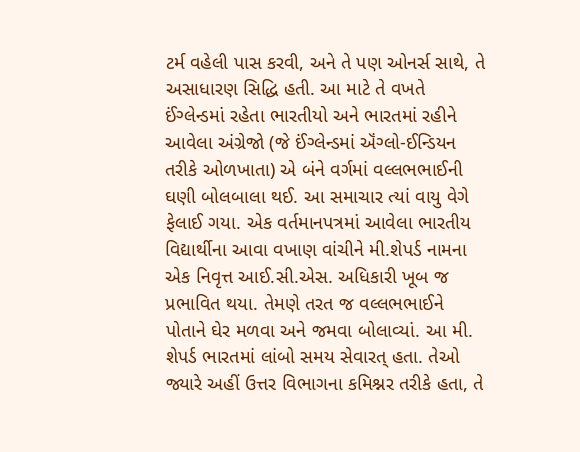ટર્મ વહેલી પાસ કરવી, અને તે પણ ઓનર્સ સાથે, તે અસાધારણ સિદ્ધિ હતી. આ માટે તે વખતે ઈંગ્લેન્ડમાં રહેતા ભારતીયો અને ભારતમાં રહીને આવેલા અંગ્રેજો (જે ઈંગ્લેન્ડમાં ઍંગ્લો-ઈન્ડિયન તરીકે ઓળખાતા) એ બંને વર્ગમાં વલ્લભભાઈની ઘણી બોલબાલા થઈ. આ સમાચાર ત્યાં વાયુ વેગે ફેલાઈ ગયા. એક વર્તમાનપત્રમાં આવેલા ભારતીય વિદ્યાર્થીના આવા વખાણ વાંચીને મી.શેપર્ડ નામના એક નિવૃત્ત આઈ.સી.એસ. અધિકારી ખૂબ જ પ્રભાવિત થયા. તેમણે તરત જ વલ્લભભાઈને પોતાને ઘેર મળવા અને જમવા બોલાવ્યાં. આ મી. શેપર્ડ ભારતમાં લાંબો સમય સેવારત્ હતા. તેઓ જ્યારે અહીં ઉત્તર વિભાગના કમિશ્નર તરીકે હતા, તે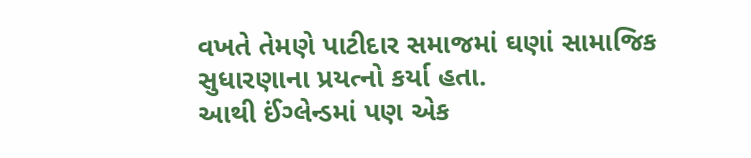વખતે તેમણે પાટીદાર સમાજમાં ઘણાં સામાજિક સુધારણાના પ્રયત્નો કર્યા હતા.
આથી ઈંગ્લેન્ડમાં પણ એક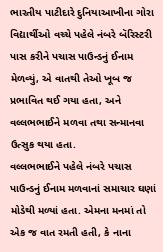ભારતીય પાટીદારે દુનિયાઆખીના ગોરા વિદ્યાર્થીઓ વચ્ચે પહેલે નંબરે બૅરિસ્ટરી પાસ કરીને પચાસ પાઉન્ડનું ઈનામ મેળવ્યું, એ વાતથી તેઓ ખૂબ જ પ્રભાવિત થઈ ગયા હતા, અને વલ્લભભાઈને મળવા તથા સન્માનવા ઉત્સુક થયા હતા.
વલ્લભભાઈને પહેલે નંબરે પચાસ પાઉન્ડનું ઈનામ મળવાનાં સમાચાર ઘણાં મોડેથી મળ્યાં હતા. એમના મનમાં તો એક જ વાત રમતી હતી, કે નાના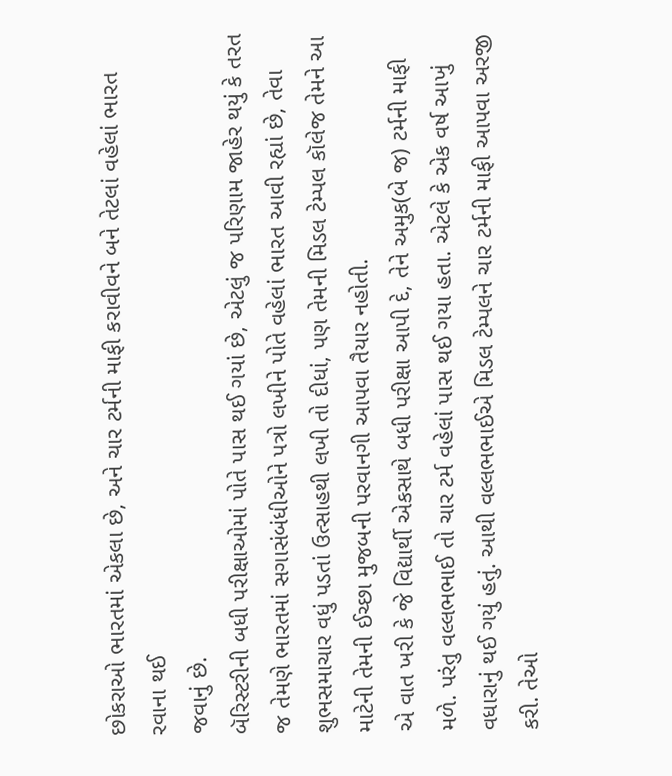છોકરાઓ ભારતમાં એકલા છે, અને ચાર ટર્મની માફી કરાવીવને બને તેટલાં વહેલાં ભારત રવાના થઈ
જવાનું છે.
બૅરિસ્ટરીની બધી પરીક્ષાઓમાં પોતે પાસ થઈ ગયાં છે, એટલું જ પરિણામ જાહેર થયું કે તરત જ તેમણે ભારતમાં સગાસંબંધીઓને પત્રો લખીને પોતે વહેલાં ભારત આવી રહ્યાં છે, તેવા શુભસમાચાર વધું પડતાં ઉત્સાહથી લખી તો દીધાં, પણ તેમની મિડલ ટેમ્પલ કૉલેજ તેમને આ માટેની તેમની ઈચ્છા મુજબની પરવાનગી આપવા તૈયાર નહોતી.
એ વાત ખરી કે જે વિદ્યાર્થી એકસાથે બધી પરીક્ષા આપી દે, તેને અમુક(બે જ) ટર્મની માફી મળે. પરંતુ વલ્લભભાઈ તો ચાર ટર્મ વહેલાં પાસ થઈ ગયા હતા. એટલે કે એક વર્ષ આખું વધારાનું થઈ ગયું હતું. આથી વલ્લભભાઈએ મિડલ ટેમ્પલને ચાર ટર્મની માફી આપવા અરજી કરી. તેઓ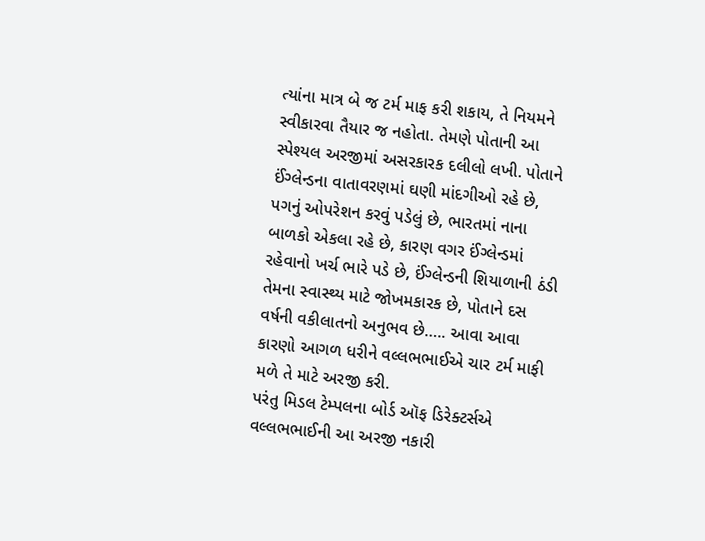ત્યાંના માત્ર બે જ ટર્મ માફ કરી શકાય, તે નિયમને સ્વીકારવા તૈયાર જ નહોતા. તેમણે પોતાની આ સ્પેશ્યલ અરજીમાં અસરકારક દલીલો લખી. પોતાને ઈંગ્લેન્ડના વાતાવરણમાં ઘણી માંદગીઓ રહે છે, પગનું ઓપરેશન કરવું પડેલું છે, ભારતમાં નાના બાળકો એકલા રહે છે, કારણ વગર ઈંગ્લેન્ડમાં રહેવાનો ખર્ચ ભારે પડે છે, ઈંગ્લેન્ડની શિયાળાની ઠંડી તેમના સ્વાસ્થ્ય માટે જોખમકારક છે, પોતાને દસ વર્ષની વકીલાતનો અનુભવ છે….. આવા આવા કારણો આગળ ધરીને વલ્લભભાઈએ ચાર ટર્મ માફી મળે તે માટે અરજી કરી.
પરંતુ મિડલ ટેમ્પલના બોર્ડ ઑફ ડિરેક્ટર્સએ વલ્લભભાઈની આ અરજી નકારી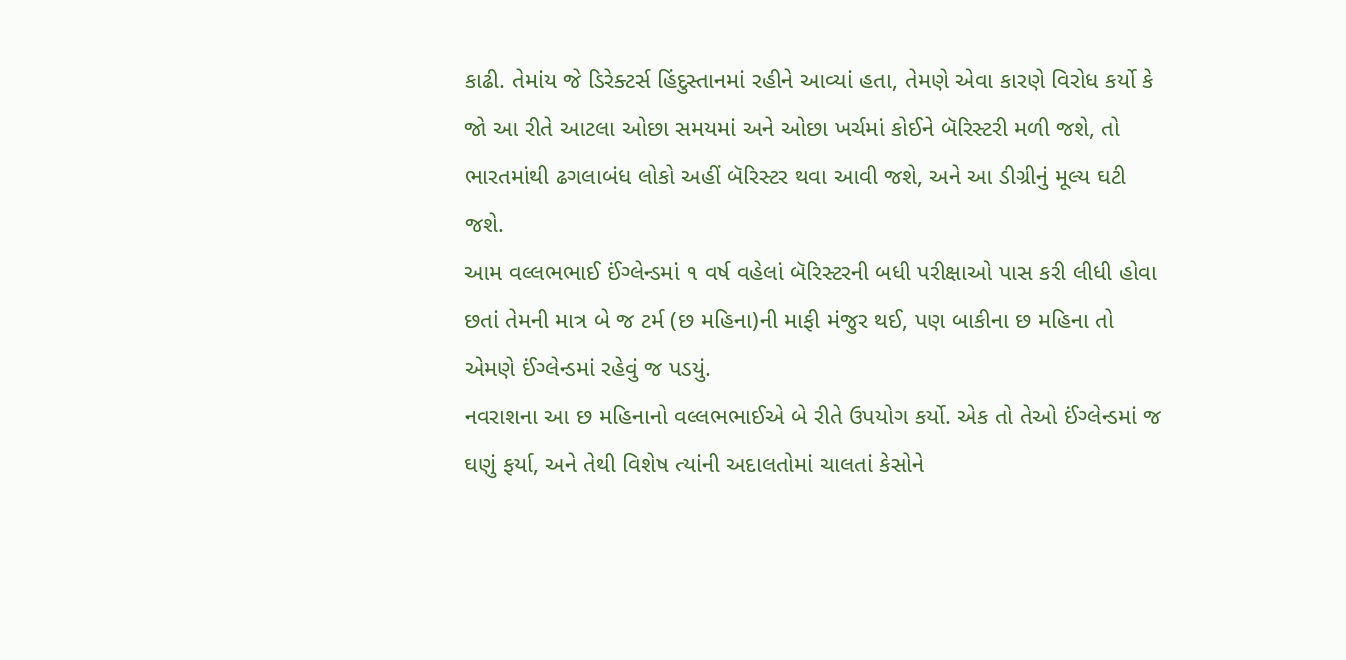કાઢી. તેમાંય જે ડિરેક્ટર્સ હિંદુસ્તાનમાં રહીને આવ્યાં હતા, તેમણે એવા કારણે વિરોધ કર્યો કે જો આ રીતે આટલા ઓછા સમયમાં અને ઓછા ખર્ચમાં કોઈને બૅરિસ્ટરી મળી જશે, તો ભારતમાંથી ઢગલાબંધ લોકો અહીં બૅરિસ્ટર થવા આવી જશે, અને આ ડીગ્રીનું મૂલ્ય ઘટી જશે.
આમ વલ્લભભાઈ ઈંગ્લેન્ડમાં ૧ વર્ષ વહેલાં બૅરિસ્ટરની બધી પરીક્ષાઓ પાસ કરી લીધી હોવા છતાં તેમની માત્ર બે જ ટર્મ (છ મહિના)ની માફી મંજુર થઈ, પણ બાકીના છ મહિના તો એમણે ઈંગ્લેન્ડમાં રહેવું જ પડયું.
નવરાશના આ છ મહિનાનો વલ્લભભાઈએ બે રીતે ઉપયોગ કર્યો. એક તો તેઓ ઈંગ્લેન્ડમાં જ ઘણું ફર્યા, અને તેથી વિશેષ ત્યાંની અદાલતોમાં ચાલતાં કેસોને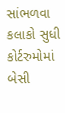સાંભળવા કલાકો સુધી કોર્ટરુમોમાં બેસી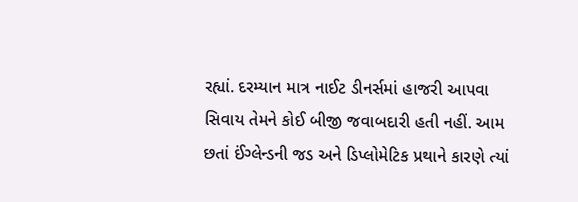રહ્યાં. દરમ્યાન માત્ર નાઈટ ડીનર્સમાં હાજરી આપવા સિવાય તેમને કોઈ બીજી જવાબદારી હતી નહીં. આમ છતાં ઈંગ્લેન્ડની જડ અને ડિપ્લોમેટિક પ્રથાને કારણે ત્યાં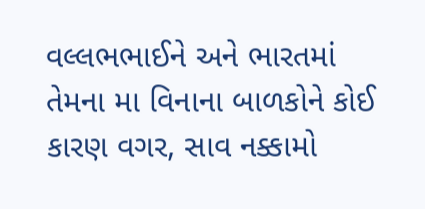વલ્લભભાઈને અને ભારતમાં તેમના મા વિનાના બાળકોને કોઈ કારણ વગર, સાવ નક્કામો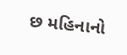છ મહિનાનો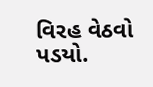વિરહ વેઠવો પડયો.